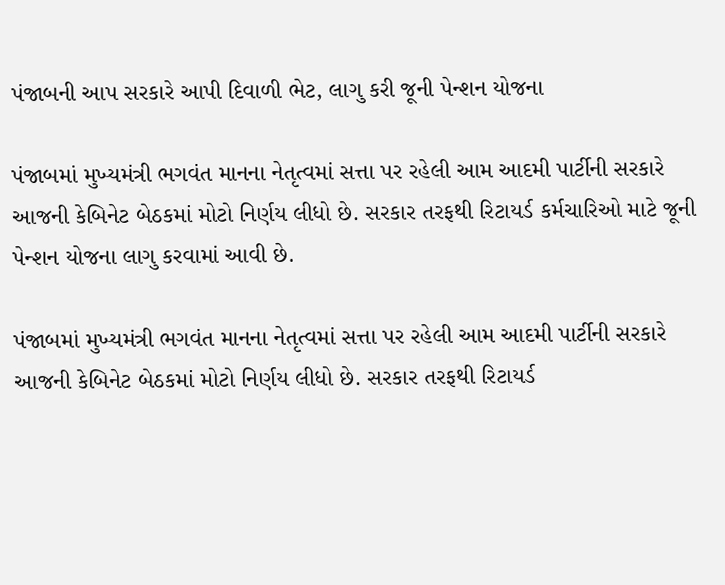પંજાબની આપ સરકારે આપી દિવાળી ભેટ, લાગુ કરી જૂની પેન્શન યોજના

પંજાબમાં મુખ્યમંત્રી ભગવંત માનના નેતૃત્વમાં સત્તા પર રહેલી આમ આદમી પાર્ટીની સરકારે આજની કેબિનેટ બેઠકમાં મોટો નિર્ણય લીધો છે. સરકાર તરફથી રિટાયર્ડ કર્મચારિઓ માટે જૂની પેન્શન યોજના લાગુ કરવામાં આવી છે.

પંજાબમાં મુખ્યમંત્રી ભગવંત માનના નેતૃત્વમાં સત્તા પર રહેલી આમ આદમી પાર્ટીની સરકારે આજની કેબિનેટ બેઠકમાં મોટો નિર્ણય લીધો છે. સરકાર તરફથી રિટાયર્ડ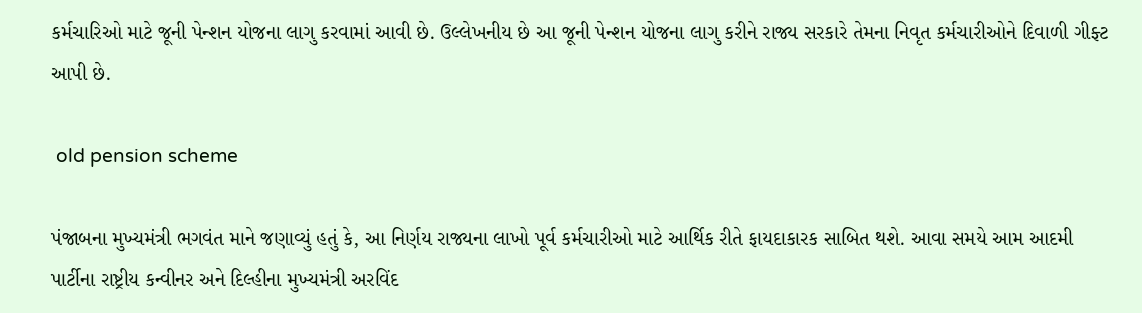કર્મચારિઓ માટે જૂની પેન્શન યોજના લાગુ કરવામાં આવી છે. ઉલ્લેખનીય છે આ જૂની પેન્શન યોજના લાગુ કરીને રાજ્ય સરકારે તેમના નિવૃત કર્મચારીઓને દિવાળી ગીફ્ટ આપી છે.

 old pension scheme

પંજાબના મુખ્યમંત્રી ભગવંત માને જણાવ્યું હતું કે, આ નિર્ણય રાજ્યના લાખો પૂર્વ કર્મચારીઓ માટે આર્થિક રીતે ફાયદાકારક સાબિત થશે. આવા સમયે આમ આદમી પાર્ટીના રાષ્ટ્રીય કન્વીનર અને દિલ્હીના મુખ્યમંત્રી અરવિંદ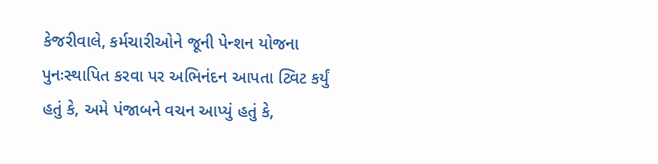કેજરીવાલે, કર્મચારીઓને જૂની પેન્શન યોજના પુનઃસ્થાપિત કરવા પર અભિનંદન આપતા ટ્વિટ કર્યું હતું કે, અમે પંજાબને વચન આપ્યું હતું કે,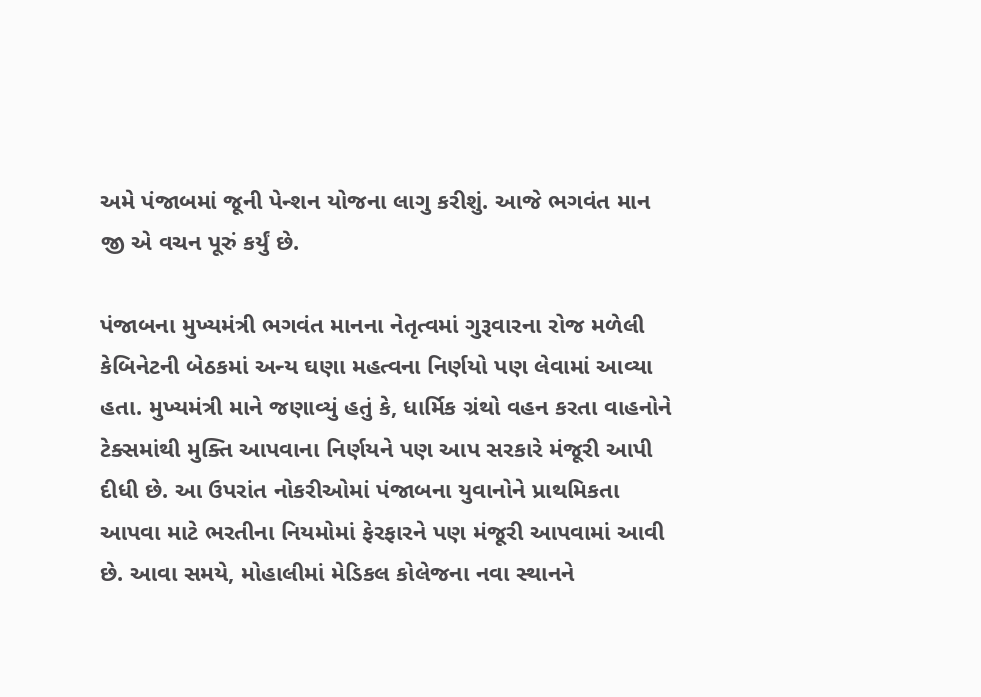અમે પંજાબમાં જૂની પેન્શન યોજના લાગુ કરીશું. આજે ભગવંત માન જી એ વચન પૂરું કર્યું છે.

પંજાબના મુખ્યમંત્રી ભગવંત માનના નેતૃત્વમાં ગુરૂવારના રોજ મળેલી કેબિનેટની બેઠકમાં અન્ય ઘણા મહત્વના નિર્ણયો પણ લેવામાં આવ્યા હતા. મુખ્યમંત્રી માને જણાવ્યું હતું કે, ધાર્મિક ગ્રંથો વહન કરતા વાહનોને ટેક્સમાંથી મુક્તિ આપવાના નિર્ણયને પણ આપ સરકારે મંજૂરી આપી દીધી છે. આ ઉપરાંત નોકરીઓમાં પંજાબના યુવાનોને પ્રાથમિકતા આપવા માટે ભરતીના નિયમોમાં ફેરફારને પણ મંજૂરી આપવામાં આવી છે. આવા સમયે, મોહાલીમાં મેડિકલ કોલેજના નવા સ્થાનને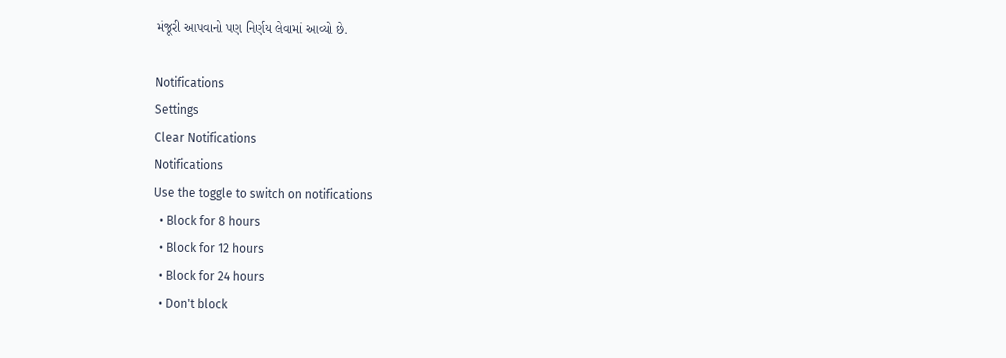મંજૂરી આપવાનો પણ નિર્ણય લેવામાં આવ્યો છે.

Notifications
Settings
Clear Notifications
Notifications
Use the toggle to switch on notifications
  • Block for 8 hours
  • Block for 12 hours
  • Block for 24 hours
  • Don't block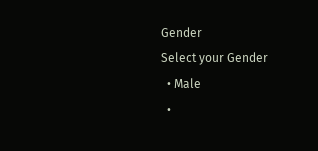Gender
Select your Gender
  • Male
  •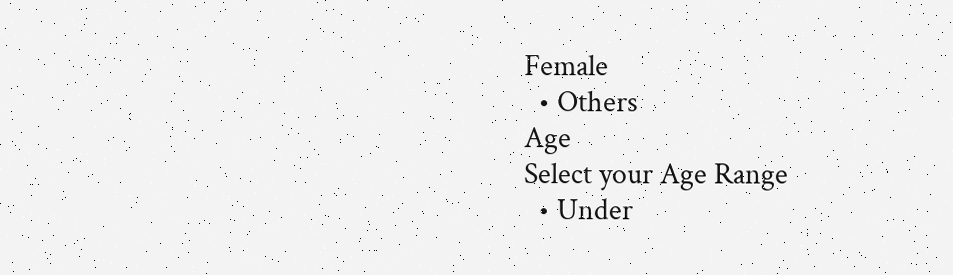Female
  • Others
Age
Select your Age Range
  • Under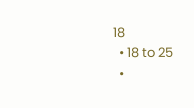18
  • 18 to 25
  •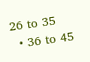26 to 35
  • 36 to 45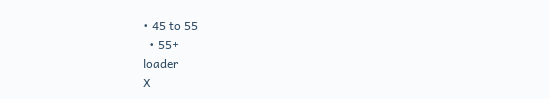• 45 to 55
  • 55+
loader
X